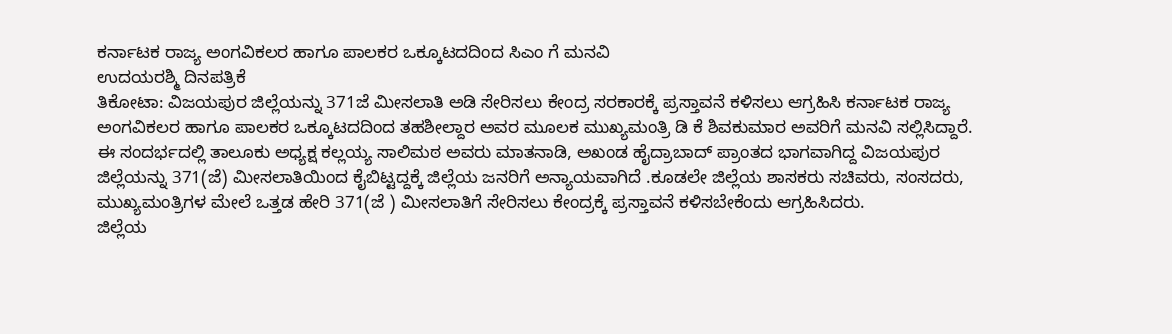ಕರ್ನಾಟಕ ರಾಜ್ಯ ಅಂಗವಿಕಲರ ಹಾಗೂ ಪಾಲಕರ ಒಕ್ಕೂಟದದಿಂದ ಸಿಎಂ ಗೆ ಮನವಿ
ಉದಯರಶ್ಮಿ ದಿನಪತ್ರಿಕೆ
ತಿಕೋಟಾ: ವಿಜಯಪುರ ಜಿಲ್ಲೆಯನ್ನು 371ಜೆ ಮೀಸಲಾತಿ ಅಡಿ ಸೇರಿಸಲು ಕೇಂದ್ರ ಸರಕಾರಕ್ಕೆ ಪ್ರಸ್ತಾವನೆ ಕಳಿಸಲು ಆಗ್ರಹಿಸಿ ಕರ್ನಾಟಕ ರಾಜ್ಯ ಅಂಗವಿಕಲರ ಹಾಗೂ ಪಾಲಕರ ಒಕ್ಕೂಟದದಿಂದ ತಹಶೀಲ್ದಾರ ಅವರ ಮೂಲಕ ಮುಖ್ಯಮಂತ್ರಿ ಡಿ ಕೆ ಶಿವಕುಮಾರ ಅವರಿಗೆ ಮನವಿ ಸಲ್ಲಿಸಿದ್ದಾರೆ.
ಈ ಸಂದರ್ಭದಲ್ಲಿ ತಾಲೂಕು ಅಧ್ಯಕ್ಷ ಕಲ್ಲಯ್ಯ ಸಾಲಿಮಠ ಅವರು ಮಾತನಾಡಿ, ಅಖಂಡ ಹೈದ್ರಾಬಾದ್ ಪ್ರಾಂತದ ಭಾಗವಾಗಿದ್ದ ವಿಜಯಪುರ ಜಿಲ್ಲೆಯನ್ನು 371(ಜೆ) ಮೀಸಲಾತಿಯಿಂದ ಕೈಬಿಟ್ಟದ್ದಕ್ಕೆ ಜಿಲ್ಲೆಯ ಜನರಿಗೆ ಅನ್ಯಾಯವಾಗಿದೆ .ಕೂಡಲೇ ಜಿಲ್ಲೆಯ ಶಾಸಕರು ಸಚಿವರು, ಸಂಸದರು, ಮುಖ್ಯಮಂತ್ರಿಗಳ ಮೇಲೆ ಒತ್ತಡ ಹೇರಿ 371(ಜೆ ) ಮೀಸಲಾತಿಗೆ ಸೇರಿಸಲು ಕೇಂದ್ರಕ್ಕೆ ಪ್ರಸ್ತಾವನೆ ಕಳಿಸಬೇಕೆಂದು ಆಗ್ರಹಿಸಿದರು.
ಜಿಲ್ಲೆಯ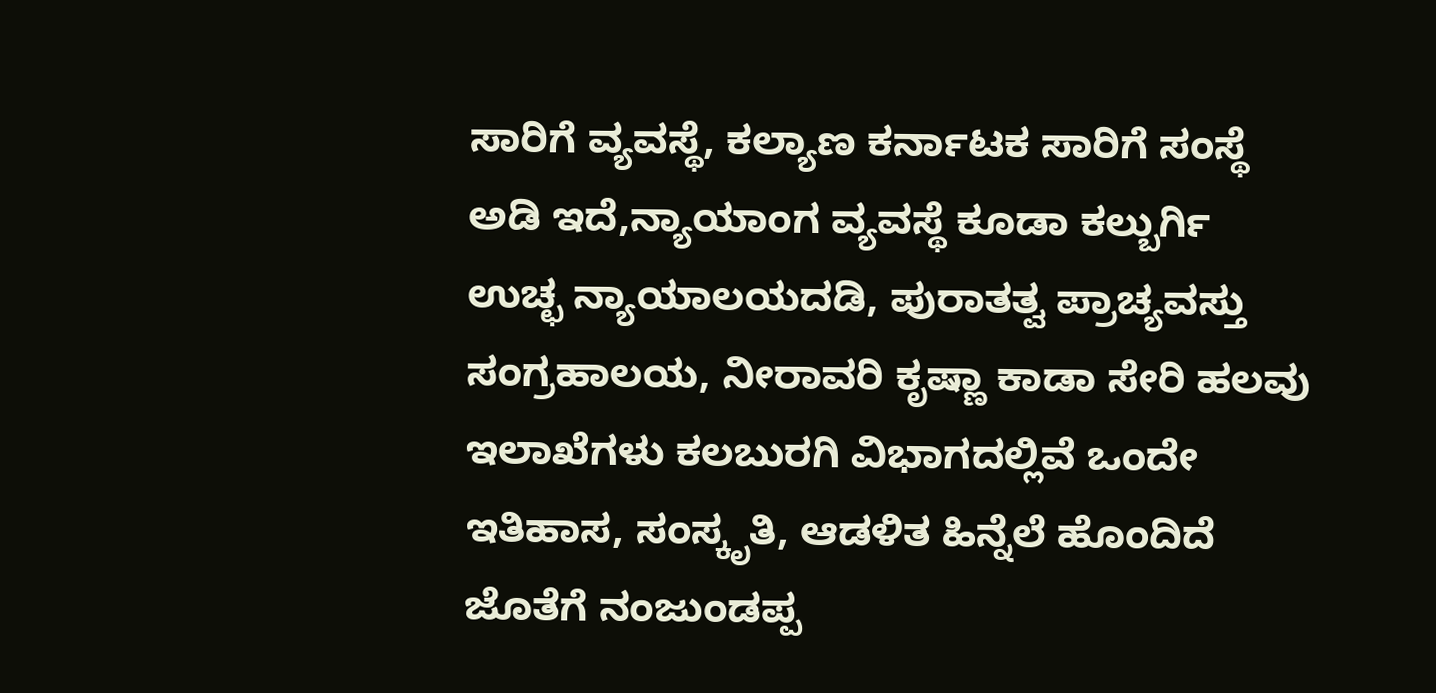ಸಾರಿಗೆ ವ್ಯವಸ್ಥೆ, ಕಲ್ಯಾಣ ಕರ್ನಾಟಕ ಸಾರಿಗೆ ಸಂಸ್ಥೆ ಅಡಿ ಇದೆ,ನ್ಯಾಯಾಂಗ ವ್ಯವಸ್ಥೆ ಕೂಡಾ ಕಲ್ಬುರ್ಗಿ ಉಚ್ಛ ನ್ಯಾಯಾಲಯದಡಿ, ಪುರಾತತ್ವ ಪ್ರಾಚ್ಯವಸ್ತು ಸಂಗ್ರಹಾಲಯ, ನೀರಾವರಿ ಕೃಷ್ಣಾ ಕಾಡಾ ಸೇರಿ ಹಲವು ಇಲಾಖೆಗಳು ಕಲಬುರಗಿ ವಿಭಾಗದಲ್ಲಿವೆ ಒಂದೇ ಇತಿಹಾಸ, ಸಂಸ್ಕೃತಿ, ಆಡಳಿತ ಹಿನ್ನೆಲೆ ಹೊಂದಿದೆ ಜೊತೆಗೆ ನಂಜುಂಡಪ್ಪ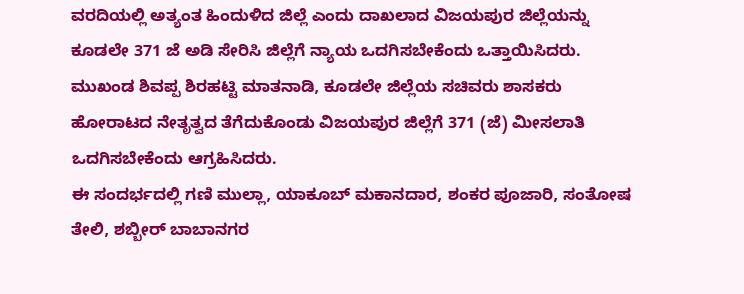ವರದಿಯಲ್ಲಿ ಅತ್ಯಂತ ಹಿಂದುಳಿದ ಜಿಲ್ಲೆ ಎಂದು ದಾಖಲಾದ ವಿಜಯಪುರ ಜಿಲ್ಲೆಯನ್ನು ಕೂಡಲೇ 371 ಜೆ ಅಡಿ ಸೇರಿಸಿ ಜಿಲ್ಲೆಗೆ ನ್ಯಾಯ ಒದಗಿಸಬೇಕೆಂದು ಒತ್ತಾಯಿಸಿದರು.
ಮುಖಂಡ ಶಿವಪ್ಪ ಶಿರಹಟ್ಟಿ ಮಾತನಾಡಿ, ಕೂಡಲೇ ಜಿಲ್ಲೆಯ ಸಚಿವರು ಶಾಸಕರು ಹೋರಾಟದ ನೇತೃತ್ವದ ತೆಗೆದುಕೊಂಡು ವಿಜಯಪುರ ಜಿಲ್ಲೆಗೆ 371 (ಜೆ) ಮೀಸಲಾತಿ ಒದಗಿಸಬೇಕೆಂದು ಆಗ್ರಹಿಸಿದರು.
ಈ ಸಂದರ್ಭದಲ್ಲಿ ಗಣಿ ಮುಲ್ಲಾ, ಯಾಕೂಬ್ ಮಕಾನದಾರ, ಶಂಕರ ಪೂಜಾರಿ, ಸಂತೋಷ ತೇಲಿ, ಶಬ್ಬೀರ್ ಬಾಬಾನಗರ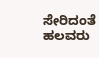ಸೇರಿದಂತೆ ಹಲವರು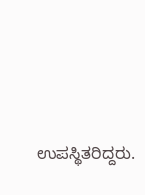ಉಪಸ್ಥಿತರಿದ್ದರು.